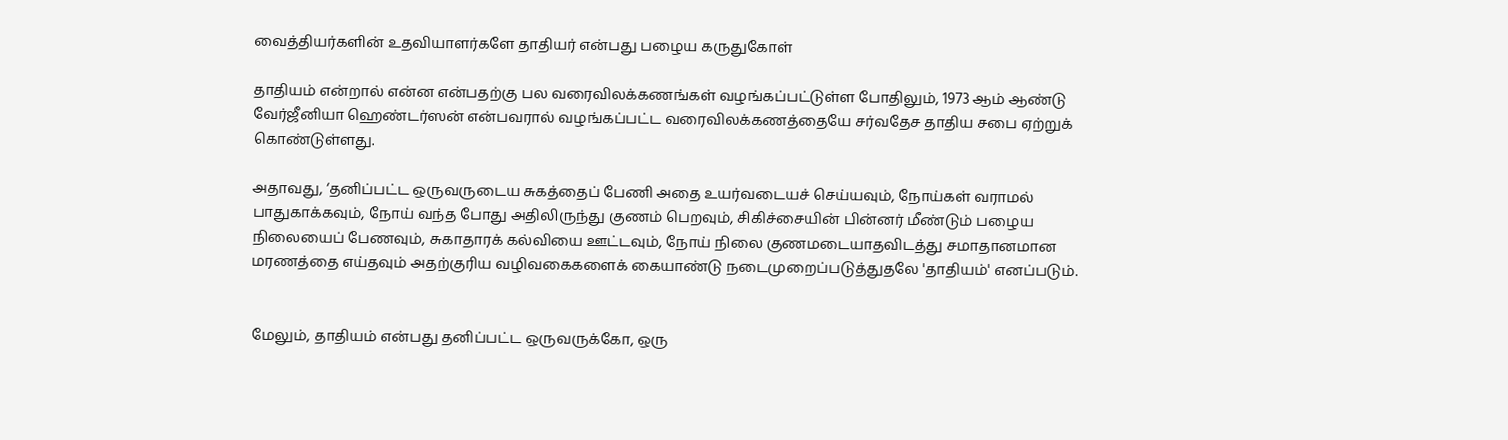வைத்தியர்களின் உதவியாளர்களே தாதியர் என்பது பழைய கருதுகோள்

தாதியம் என்றால் என்ன என்பதற்கு பல வரைவிலக்கணங்கள் வழங்கப்பட்டுள்ள போதிலும், 1973 ஆம் ஆண்டு வேர்ஜீனியா ஹெண்டர்ஸன் என்பவரால் வழங்கப்பட்ட வரைவிலக்கணத்தையே சர்வதேச தாதிய சபை ஏற்றுக் கொண்டுள்ளது.

அதாவது, ‘தனிப்பட்ட ஒருவருடைய சுகத்தைப் பேணி அதை உயர்வடையச் செய்யவும், நோய்கள் வராமல் பாதுகாக்கவும், நோய் வந்த போது அதிலிருந்து குணம் பெறவும், சிகிச்சையின் பின்னர் மீண்டும் பழைய நிலையைப் பேணவும், சுகாதாரக் கல்வியை ஊட்டவும், நோய் நிலை குணமடையாதவிடத்து சமாதானமான மரணத்தை எய்தவும் அதற்குரிய வழிவகைகளைக் கையாண்டு நடைமுறைப்படுத்துதலே 'தாதியம்' எனப்படும்.


மேலும், தாதியம் என்பது தனிப்பட்ட ஒருவருக்கோ, ஒரு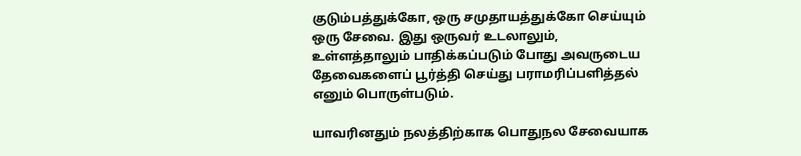குடும்பத்துக்கோ, ஒரு சமுதாயத்துக்கோ செய்யும் ஒரு சேவை. இது ஒருவர் உடலாலும், உள்ளத்தாலும் பாதிக்கப்படும் போது அவருடைய தேவைகளைப் பூர்த்தி செய்து பராமரிப்பளித்தல் எனும் பொருள்படும்.

யாவரினதும் நலத்திற்காக பொதுநல சேவையாக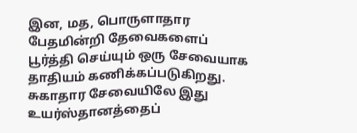இன, மத, பொருளாதார பேதமின்றி தேவைகளைப் பூர்த்தி செய்யும் ஒரு சேவையாக தாதியம் கணிக்கப்படுகிறது. சுகாதார சேவையிலே இது உயர்ஸ்தானத்தைப்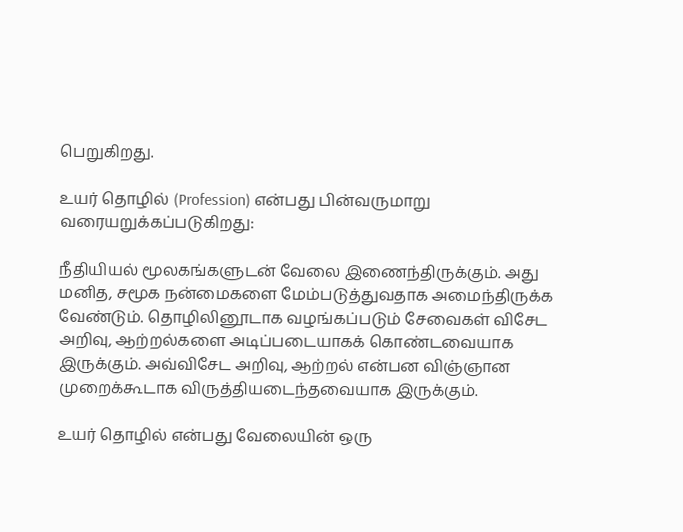பெறுகிறது.

உயர் தொழில் (Profession) என்பது பின்வருமாறு வரையறுக்கப்படுகிறது:

நீதியியல் மூலகங்களுடன் வேலை இணைந்திருக்கும். அது மனித, சமூக நன்மைகளை மேம்படுத்துவதாக அமைந்திருக்க வேண்டும். தொழிலினூடாக வழங்கப்படும் சேவைகள் விசேட அறிவு, ஆற்றல்களை அடிப்படையாகக் கொண்டவையாக இருக்கும். அவ்விசேட அறிவு, ஆற்றல் என்பன விஞ்ஞான முறைக்கூடாக விருத்தியடைந்தவையாக இருக்கும்.

உயர் தொழில் என்பது வேலையின் ஒரு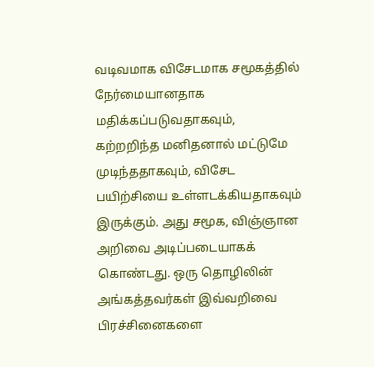வடிவமாக விசேடமாக சமூகத்தில் நேர்மையானதாக மதிக்கப்படுவதாகவும், கற்றறிந்த மனிதனால் மட்டுமே முடிந்ததாகவும், விசேட பயிற்சியை உள்ளடக்கியதாகவும் இருக்கும். அது சமூக, விஞ்ஞான அறிவை அடிப்படையாகக் கொண்டது. ஒரு தொழிலின் அங்கத்தவர்கள் இவ்வறிவை பிரச்சினைகளை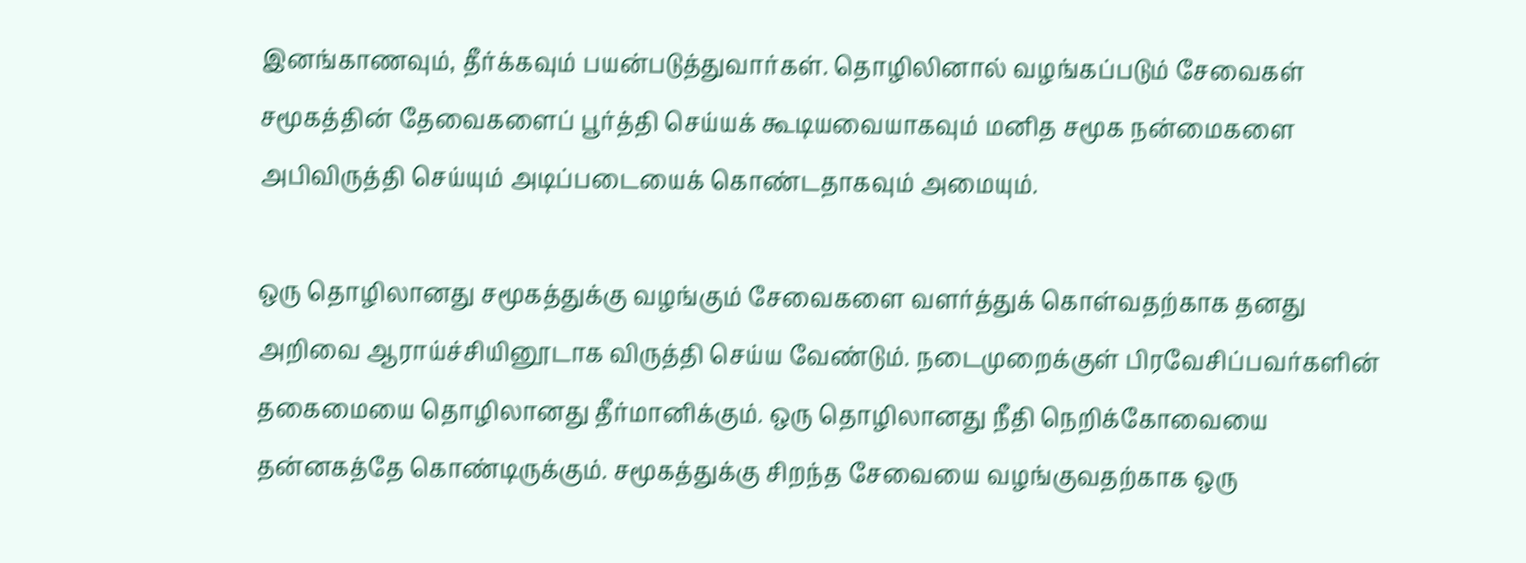இனங்காணவும், தீர்க்கவும் பயன்படுத்துவார்கள். தொழிலினால் வழங்கப்படும் சேவைகள் சமூகத்தின் தேவைகளைப் பூர்த்தி செய்யக் கூடியவையாகவும் மனித சமூக நன்மைகளை அபிவிருத்தி செய்யும் அடிப்படையைக் கொண்டதாகவும் அமையும்.

ஒரு தொழிலானது சமூகத்துக்கு வழங்கும் சேவைகளை வளர்த்துக் கொள்வதற்காக தனது அறிவை ஆராய்ச்சியினூடாக விருத்தி செய்ய வேண்டும். நடைமுறைக்குள் பிரவேசிப்பவர்களின் தகைமையை தொழிலானது தீர்மானிக்கும். ஒரு தொழிலானது நீதி நெறிக்கோவையை தன்னகத்தே கொண்டிருக்கும். சமூகத்துக்கு சிறந்த சேவையை வழங்குவதற்காக ஒரு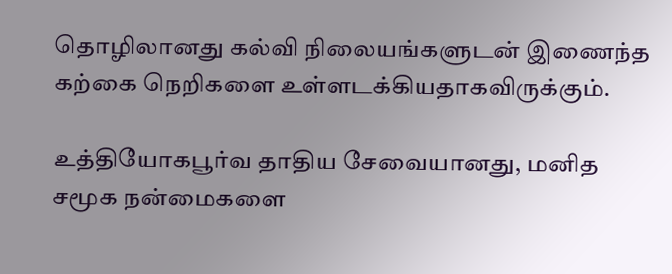தொழிலானது கல்வி நிலையங்களுடன் இணைந்த கற்கை நெறிகளை உள்ளடக்கியதாகவிருக்கும்.

உத்தியோகபூர்வ தாதிய சேவையானது, மனித சமூக நன்மைகளை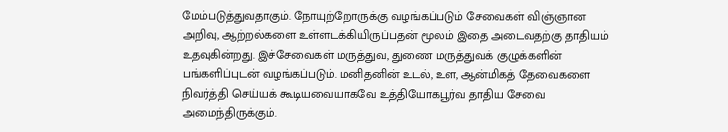மேம்படுத்துவதாகும். நோயுற்றோருக்கு வழங்கப்படும் சேவைகள் விஞ்ஞான அறிவு, ஆற்றல்களை உள்ளடக்கியிருப்பதன் மூலம் இதை அடைவதற்கு தாதியம் உதவுகின்றது. இச்சேவைகள் மருத்துவ, துணை மருத்துவக் குழுக்களின் பங்களிப்புடன் வழங்கப்படும். மனிதனின் உடல், உள, ஆன்மிகத் தேவைகளை நிவர்த்தி செய்யக் கூடியவையாகவே உத்தியோகபூர்வ தாதிய சேவை அமைந்திருக்கும்.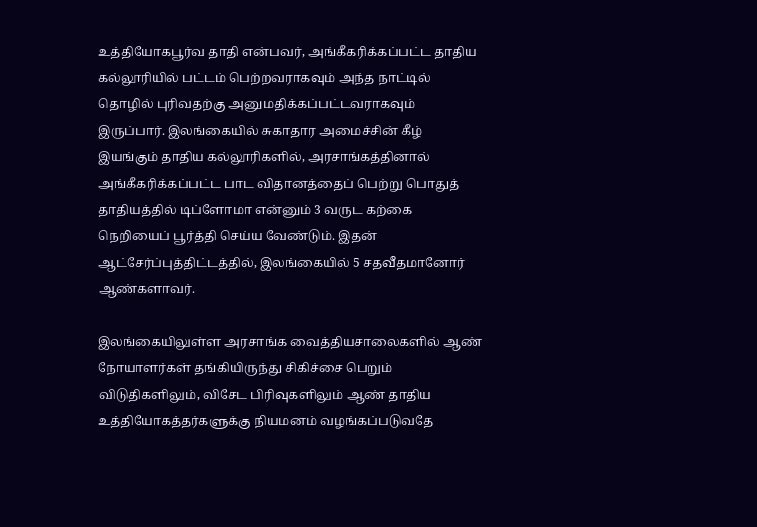உத்தியோகபூர்வ தாதி என்பவர், அங்கீகரிக்கப்பட்ட தாதிய கல்லூரியில் பட்டம் பெற்றவராகவும் அந்த நாட்டில் தொழில் புரிவதற்கு அனுமதிக்கப்பட்டவராகவும் இருப்பார். இலங்கையில் சுகாதார அமைச்சின் கீழ் இயங்கும் தாதிய கல்லூரிகளில், அரசாங்கத்தினால் அங்கீகரிக்கப்பட்ட பாட விதானத்தைப் பெற்று பொதுத் தாதியத்தில் டிப்ளோமா என்னும் 3 வருட கற்கை நெறியைப் பூர்த்தி செய்ய வேண்டும். இதன் ஆட்சேர்ப்புத்திட்டத்தில், இலங்கையில் 5 சதவீதமானோர் ஆண்களாவர்.

இலங்கையிலுள்ள அரசாங்க வைத்தியசாலைகளில் ஆண் நோயாளர்கள் தங்கியிருந்து சிகிச்சை பெறும் விடுதிகளிலும், விசேட பிரிவுகளிலும் ஆண் தாதிய உத்தியோகத்தர்களுக்கு நியமனம் வழங்கப்படுவதே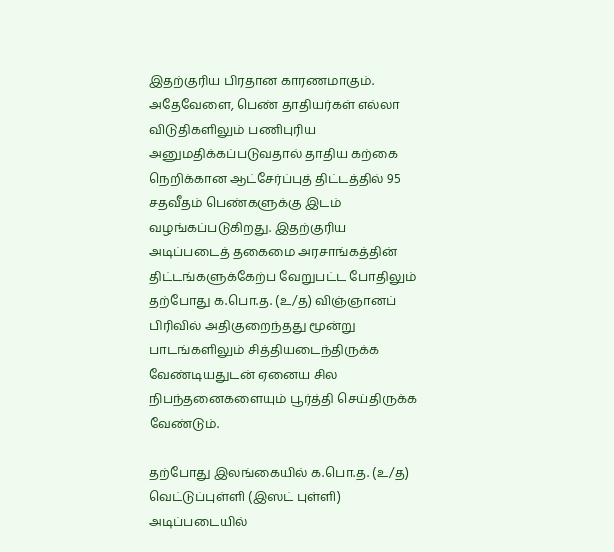இதற்குரிய பிரதான காரணமாகும். அதேவேளை, பெண் தாதியர்கள் எல்லா விடுதிகளிலும் பணிபுரிய அனுமதிக்கப்படுவதால் தாதிய கற்கை நெறிக்கான ஆட்சேர்ப்புத் திட்டத்தில் 95 சதவீதம் பெண்களுக்கு இடம் வழங்கப்படுகிறது. இதற்குரிய அடிப்படைத் தகைமை அரசாங்கத்தின் திட்டங்களுக்கேற்ப வேறுபட்ட போதிலும் தற்போது க.பொ.த. (உ/த) விஞ்ஞானப் பிரிவில் அதிகுறைந்தது மூன்று பாடங்களிலும் சித்தியடைந்திருக்க வேண்டியதுடன் ஏனைய சில நிபந்தனைகளையும் பூர்த்தி செய்திருக்க வேண்டும்.

தற்போது இலங்கையில் க.பொ.த. (உ/த) வெட்டுப்புள்ளி (இஸட் புள்ளி) அடிப்படையில்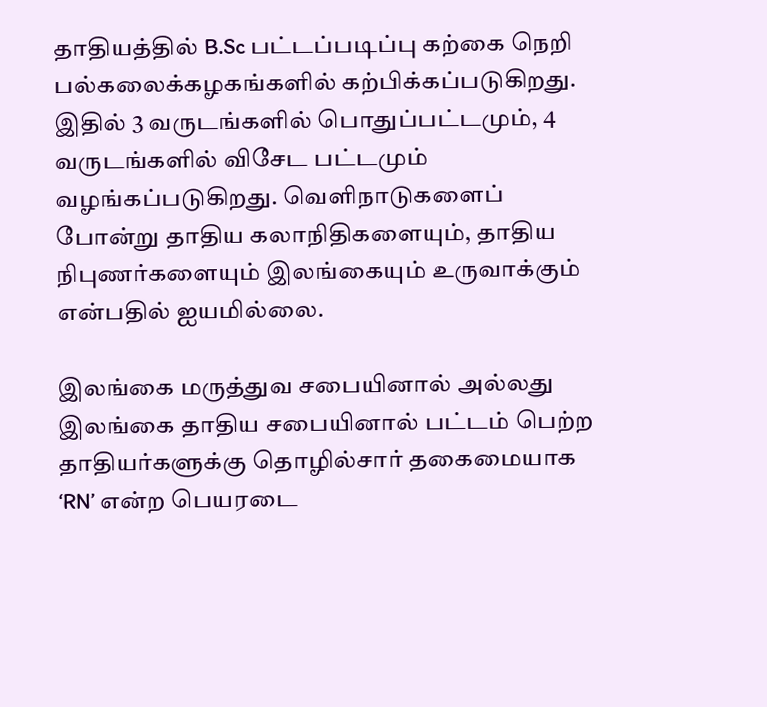தாதியத்தில் B.Sc பட்டப்படிப்பு கற்கை நெறி பல்கலைக்கழகங்களில் கற்பிக்கப்படுகிறது. இதில் 3 வருடங்களில் பொதுப்பட்டமும், 4 வருடங்களில் விசேட பட்டமும் வழங்கப்படுகிறது. வெளிநாடுகளைப் போன்று தாதிய கலாநிதிகளையும், தாதிய நிபுணர்களையும் இலங்கையும் உருவாக்கும் என்பதில் ஐயமில்லை.

இலங்கை மருத்துவ சபையினால் அல்லது இலங்கை தாதிய சபையினால் பட்டம் பெற்ற தாதியர்களுக்கு தொழில்சார் தகைமையாக ‘RN’ என்ற பெயரடை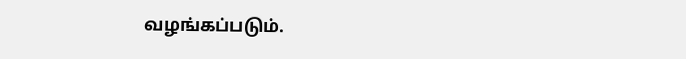வழங்கப்படும்.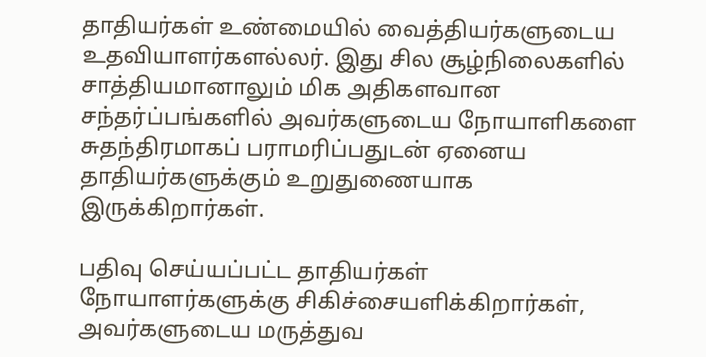தாதியர்கள் உண்மையில் வைத்தியர்களுடைய உதவியாளர்களல்லர். இது சில சூழ்நிலைகளில் சாத்தியமானாலும் மிக அதிகளவான சந்தர்ப்பங்களில் அவர்களுடைய நோயாளிகளை சுதந்திரமாகப் பராமரிப்பதுடன் ஏனைய தாதியர்களுக்கும் உறுதுணையாக இருக்கிறார்கள்.

பதிவு செய்யப்பட்ட தாதியர்கள் நோயாளர்களுக்கு சிகிச்சையளிக்கிறார்கள், அவர்களுடைய மருத்துவ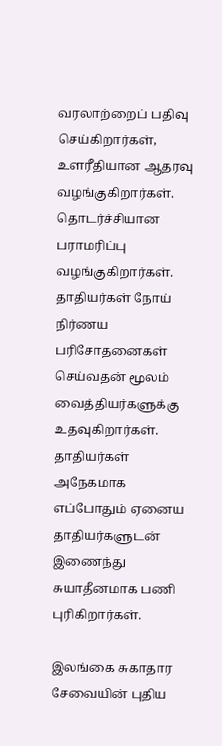வரலாற்றைப் பதிவு செய்கிறார்கள், உளரீதியான ஆதரவு வழங்குகிறார்கள். தொடர்ச்சியான பராமரிப்பு வழங்குகிறார்கள். தாதியர்கள் நோய் நிர்ணய பரிசோதனைகள் செய்வதன் மூலம் வைத்தியர்களுக்கு உதவுகிறார்கள். தாதியர்கள் அநேகமாக எப்போதும் ஏனைய தாதியர்களுடன் இணைந்து சுயாதீனமாக பணி புரிகிறார்கள்.

இலங்கை சுகாதார சேவையின் புதிய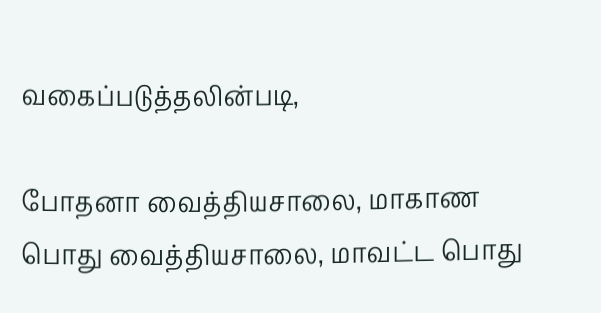வகைப்படுத்தலின்படி,

போதனா வைத்தியசாலை, மாகாண பொது வைத்தியசாலை, மாவட்ட பொது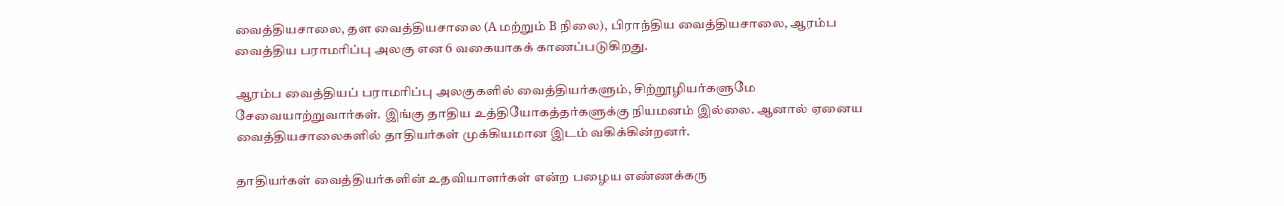வைத்தியசாலை, தள வைத்தியசாலை (A மற்றும் B நிலை), பிராந்திய வைத்தியசாலை, ஆரம்ப வைத்திய பராமரிப்பு அலகு என 6 வகையாகக் காணப்படுகிறது.

ஆரம்ப வைத்தியப் பராமரிப்பு அலகுகளில் வைத்தியர்களும், சிற்றூழியர்களுமே சேவையாற்றுவார்கள். இங்கு தாதிய உத்தியோகத்தர்களுக்கு நியமனம் இல்லை. ஆனால் ஏனைய வைத்தியசாலைகளில் தாதியர்கள் முக்கியமான இடம் வகிக்கின்றனர்.

தாதியர்கள் வைத்தியர்களின் உதவியாளர்கள் என்ற பழைய எண்ணக்கரு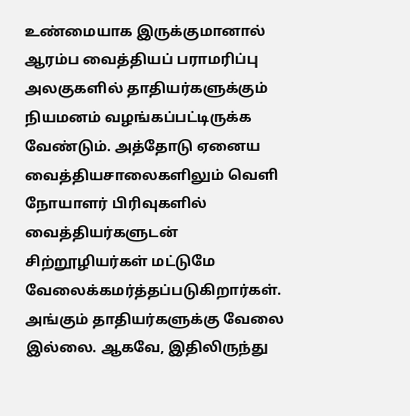உண்மையாக இருக்குமானால் ஆரம்ப வைத்தியப் பராமரிப்பு அலகுகளில் தாதியர்களுக்கும் நியமனம் வழங்கப்பட்டிருக்க வேண்டும். அத்தோடு ஏனைய வைத்தியசாலைகளிலும் வெளி நோயாளர் பிரிவுகளில் வைத்தியர்களுடன் சிற்றூழியர்கள் மட்டுமே வேலைக்கமர்த்தப்படுகிறார்கள். அங்கும் தாதியர்களுக்கு வேலை இல்லை. ஆகவே, இதிலிருந்து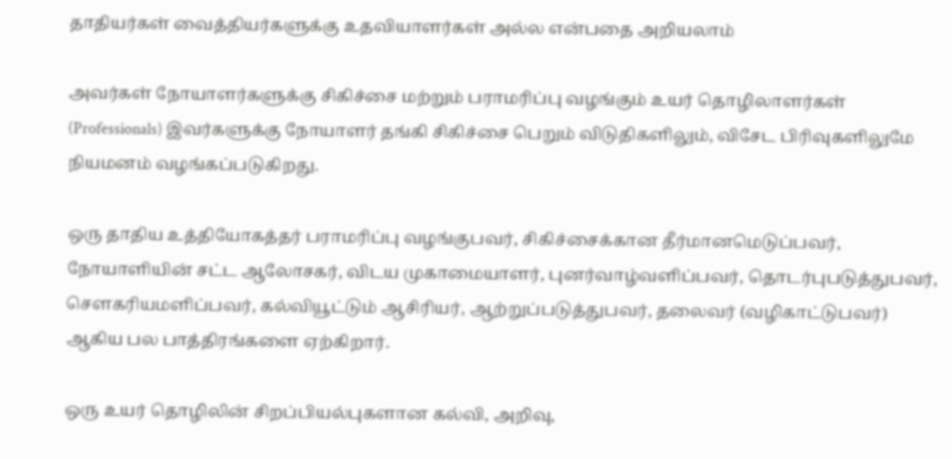தாதியர்கள் வைத்தியர்களுக்கு உதவியாளர்கள் அல்ல என்பதை அறியலாம்

அவர்கள் நோயாளர்களுக்கு சிகிச்சை மற்றும் பராமரிப்பு வழங்கும் உயர் தொழிலாளர்கள் (Professionals) இவர்களுக்கு நோயாளர் தங்கி சிகிச்சை பெறும் விடுதிகளிலும், விசேட பிரிவுகளிலுமே நியமனம் வழங்கப்படுகிறது.

ஒரு தாதிய உத்தியோகத்தர் பராமரிப்பு வழங்குபவர், சிகிச்சைக்கான தீர்மானமெடுப்பவர், நோயாளியின் சட்ட ஆலோசகர், விடய முகாமையாளர், புனர்வாழ்வளிப்பவர், தொடர்புபடுத்துபவர், செளகரியமளிப்பவர், கல்வியூட்டும் ஆசிரியர், ஆற்றுப்படுத்துபவர், தலைவர் (வழிகாட்டுபவர்) ஆகிய பல பாத்திரங்களை ஏற்கிறார்.

ஒரு உயர் தொழிலின் சிறப்பியல்புகளான கல்வி, அறிவு,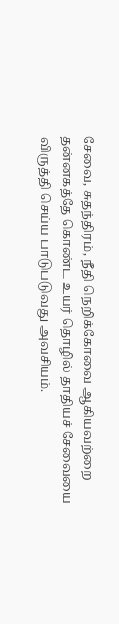சேவை, சுதந்திரம், நீதி நெறிக்கோவை ஆகியவற்றை தன்னகத்தே கொண்ட உயர் தொழில் தாதியச் சேவையை விருத்தி செய்ய பாடுபடுவது அவசியம்.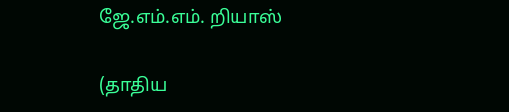ஜே.எம்.எம். றியாஸ்

(தாதிய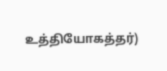உத்தியோகத்தர்)